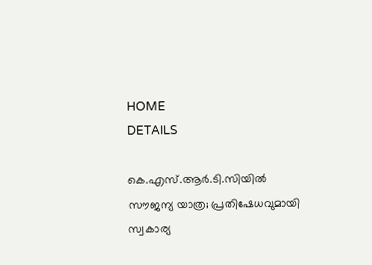HOME
DETAILS

കെ.എസ്.ആര്‍.ടി.സിയില്‍ സൗജന്യ യാത്ര; പ്രതിഷേധവുമായി സ്വകാര്യ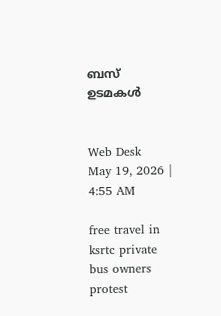ബസ് ഉടമകള്‍


Web Desk
May 19, 2026 | 4:55 AM

free travel in ksrtc private bus owners protest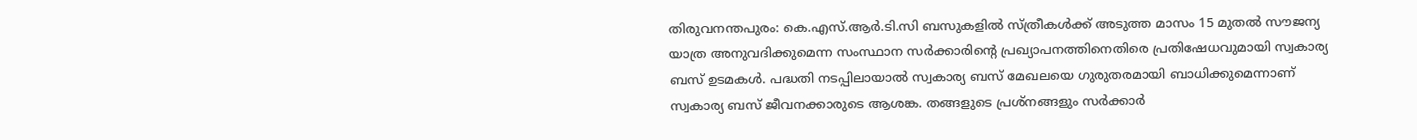തിരുവനന്തപുരം: കെ.എസ്.ആര്‍.ടി.സി ബസുകളില്‍ സ്ത്രീകള്‍ക്ക് അടുത്ത മാസം 15 മുതല്‍ സൗജന്യ യാത്ര അനുവദിക്കുമെന്ന സംസ്ഥാന സര്‍ക്കാരിന്റെ പ്രഖ്യാപനത്തിനെതിരെ പ്രതിഷേധവുമായി സ്വകാര്യ ബസ് ഉടമകള്‍. പദ്ധതി നടപ്പിലായാല്‍ സ്വകാര്യ ബസ് മേഖലയെ ഗുരുതരമായി ബാധിക്കുമെന്നാണ് സ്വകാര്യ ബസ് ജീവനക്കാരുടെ ആശങ്ക. തങ്ങളുടെ പ്രശ്‌നങ്ങളും സര്‍ക്കാര്‍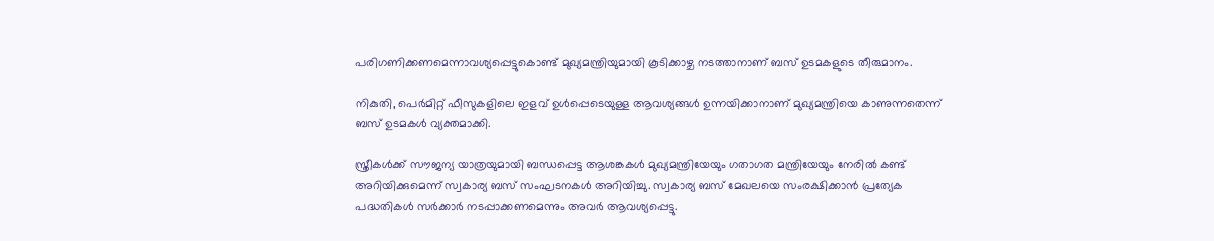പരിഗണിക്കണമെന്നാവശ്യപ്പെട്ടുകൊണ്ട് മുഖ്യമന്ത്രിയുമായി കൂടിക്കാഴ്ച നടത്താനാണ് ബസ് ഉടമകളുടെ തീരുമാനം.

നികുതി, പെര്‍മിറ്റ് ഫീസുകളിലെ ഇളവ് ഉള്‍പ്പെടെയുള്ള ആവശ്യങ്ങള്‍ ഉന്നയിക്കാനാണ് മുഖ്യമന്ത്രിയെ കാണുന്നതെന്ന് ബസ് ഉടമകള്‍ വ്യക്തമാക്കി.

സ്ത്രീകള്‍ക്ക് സൗജന്യ യാത്രയുമായി ബന്ധപ്പെട്ട ആശങ്കകള്‍ മുഖ്യമന്ത്രിയേയും ഗതാഗത മന്ത്രിയേയും നേരില്‍ കണ്ട് അറിയിക്കുമെന്ന് സ്വകാര്യ ബസ് സംഘടനകള്‍ അറിയിച്ചു. സ്വകാര്യ ബസ് മേഖലയെ സംരക്ഷിക്കാന്‍ പ്രത്യേക പദ്ധതികള്‍ സര്‍ക്കാര്‍ നടപ്പാക്കണമെന്നും അവര്‍ ആവശ്യപ്പെട്ടു.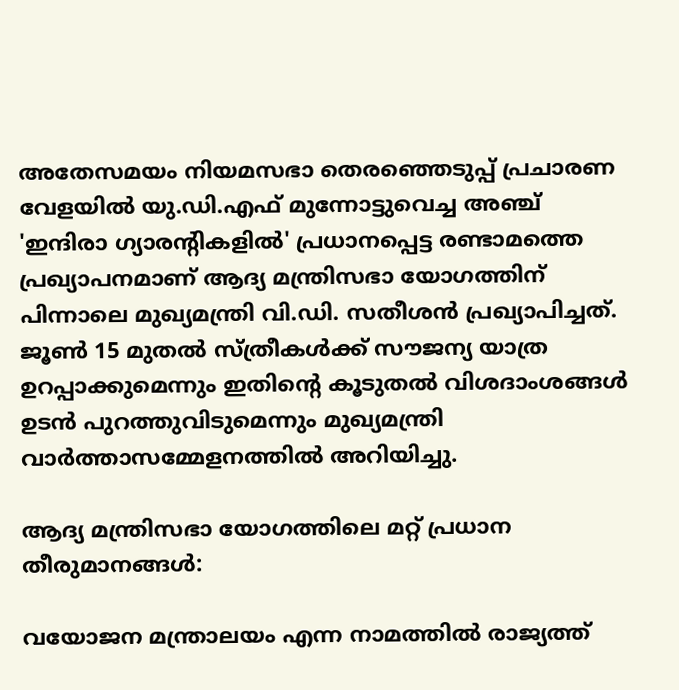അതേസമയം നിയമസഭാ തെരഞ്ഞെടുപ്പ് പ്രചാരണ വേളയിൽ യു.ഡി.എഫ് മുന്നോട്ടുവെച്ച അഞ്ച് 'ഇന്ദിരാ ഗ്യാരന്റികളിൽ' പ്രധാനപ്പെട്ട രണ്ടാമത്തെ പ്രഖ്യാപനമാണ് ആദ്യ മന്ത്രിസഭാ യോഗത്തിന് പിന്നാലെ മുഖ്യമന്ത്രി വി.ഡി. സതീശൻ പ്രഖ്യാപിച്ചത്. ജൂൺ 15 മുതൽ സ്ത്രീകൾക്ക് സൗജന്യ യാത്ര ഉറപ്പാക്കുമെന്നും ഇതിന്റെ കൂടുതൽ വിശദാംശങ്ങൾ ഉടൻ പുറത്തുവിടുമെന്നും മുഖ്യമന്ത്രി വാർത്താസമ്മേളനത്തിൽ അറിയിച്ചു.

ആദ്യ മന്ത്രിസഭാ യോഗത്തിലെ മറ്റ് പ്രധാന തീരുമാനങ്ങൾ:

വയോജന മന്ത്രാലയം എന്ന നാമത്തിൽ രാജ്യത്ത്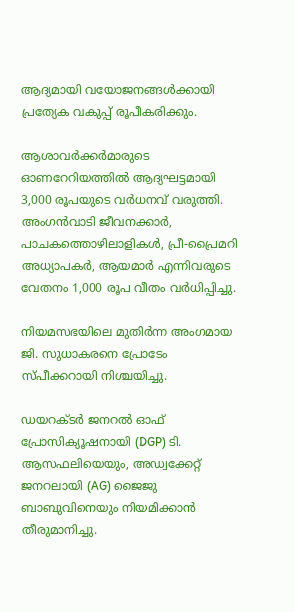ആദ്യമായി വയോജനങ്ങൾക്കായി പ്രത്യേക വകുപ്പ് രൂപീകരിക്കും.

ആശാവർക്കർമാരുടെ ഓണറേറിയത്തിൽ ആദ്യഘട്ടമായി 3,000 രൂപയുടെ വർധനവ് വരുത്തി. അംഗൻവാടി ജീവനക്കാർ, പാചകത്തൊഴിലാളികൾ, പ്രീ-പ്രൈമറി അധ്യാപകർ, ആയമാർ എന്നിവരുടെ വേതനം 1,000 രൂപ വീതം വർധിപ്പിച്ചു.

നിയമസഭയിലെ മുതിർന്ന അംഗമായ ജി. സുധാകരനെ പ്രോടേം സ്പീക്കറായി നിശ്ചയിച്ചു.

ഡയറക്ടർ ജനറൽ ഓഫ് പ്രോസിക്യൂഷനായി (DGP) ടി. ആസഫലിയെയും, അഡ്വക്കേറ്റ് ജനറലായി (AG) ജൈജു ബാബുവിനെയും നിയമിക്കാൻ തീരുമാനിച്ചു.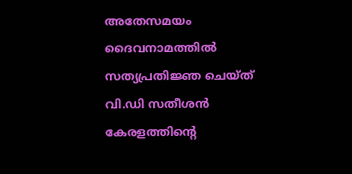അതേസമയം ദൈവനാമത്തിൽ സത്യപ്രതിജ്ഞ ചെയ്ത് വി.ഡി സതീശൻ കേരളത്തിന്റെ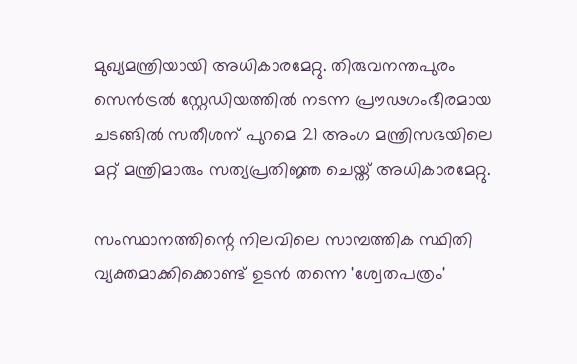മുഖ്യമന്ത്രിയായി അധികാരമേറ്റു. തിരുവനന്തപുരം സെൻട്രൽ സ്റ്റേഡിയത്തിൽ നടന്ന പ്രൗഢഗംഭീരമായ ചടങ്ങിൽ സതീശന് പുറമെ 21 അംഗ മന്ത്രിസഭയിലെ മറ്റ് മന്ത്രിമാരും സത്യപ്രതിജ്ഞ ചെയ്ത് അധികാരമേറ്റു.

സംസ്ഥാനത്തിന്റെ നിലവിലെ സാമ്പത്തിക സ്ഥിതി വ്യക്തമാക്കിക്കൊണ്ട് ഉടൻ തന്നെ 'ശ്വേതപത്രം'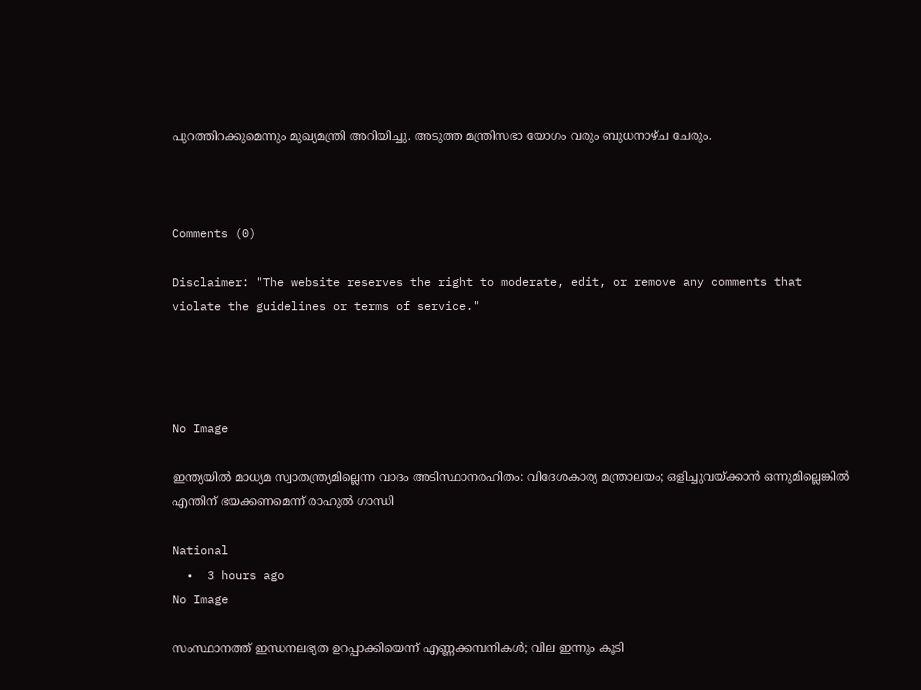പുറത്തിറക്കുമെന്നും മുഖ്യമന്ത്രി അറിയിച്ചു. അടുത്ത മന്ത്രിസഭാ യോഗം വരും ബുധനാഴ്ച ചേരും.



Comments (0)

Disclaimer: "The website reserves the right to moderate, edit, or remove any comments that violate the guidelines or terms of service."




No Image

ഇന്ത്യയില്‍ മാധ്യമ സ്വാതന്ത്ര്യമില്ലെന്ന വാദം അടിസ്ഥാനരഹിതം: വിദേശകാര്യ മന്ത്രാലയം; ഒളിച്ചുവയ്ക്കാന്‍ ഒന്നുമില്ലെങ്കില്‍ എന്തിന് ഭയക്കണമെന്ന് രാഹുല്‍ ഗാന്ധി

National
  •  3 hours ago
No Image

സംസ്ഥാനത്ത് ഇന്ധനലഭ്യത ഉറപ്പാക്കിയെന്ന് എണ്ണക്കമ്പനികൾ; വില ഇന്നും കൂടി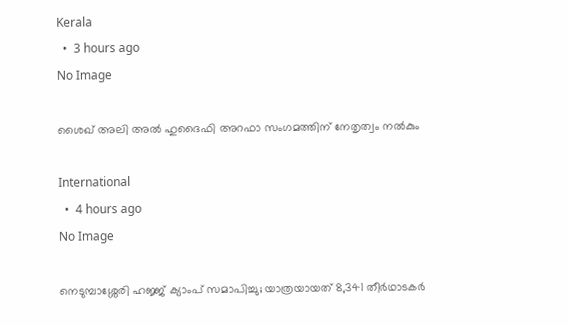Kerala
  •  3 hours ago
No Image

ശൈഖ് അലി അൽ ഹുദൈഫി അറഫാ സംഗമത്തിന് നേതൃത്വം നൽകും

International
  •  4 hours ago
No Image

നെടുമ്പാശ്ശേരി ഹജ്ജ് ക്യാംപ് സമാപിച്ചു; യാത്രയായത് 8,341 തീർഥാടകർ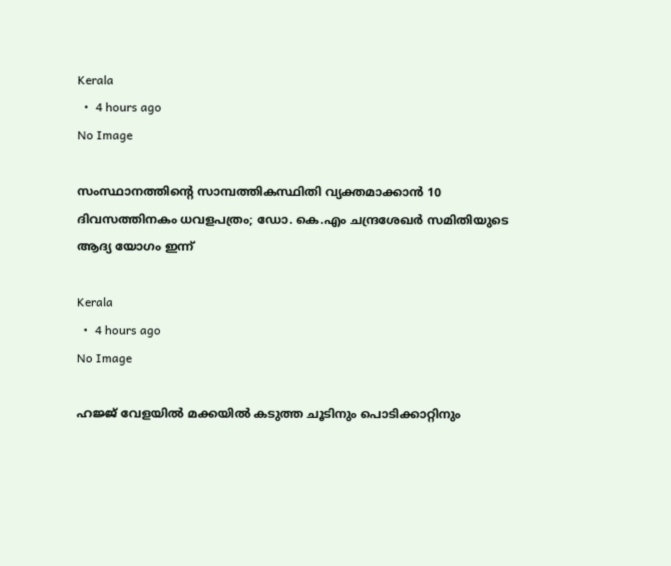Kerala
  •  4 hours ago
No Image

സംസ്ഥാനത്തിന്റെ സാമ്പത്തികസ്ഥിതി വ്യക്തമാക്കാന്‍ 10 ദിവസത്തിനകം ധവളപത്രം; ഡോ. കെ.എം ചന്ദ്രശേഖര്‍ സമിതിയുടെ ആദ്യ യോഗം ഇന്ന്

Kerala
  •  4 hours ago
No Image

ഹജ്ജ് വേളയിൽ മക്കയിൽ കടുത്ത ചൂടിനും പൊടിക്കാറ്റിനും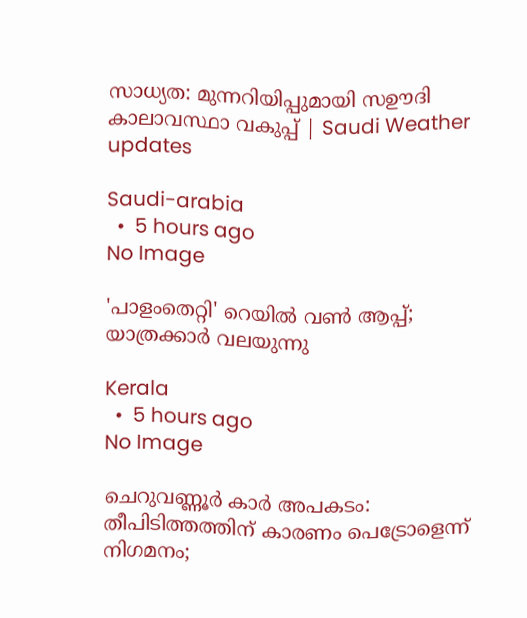സാധ്യത: മുന്നറിയിപ്പുമായി സഊദി കാലാവസ്ഥാ വകുപ്പ് | Saudi Weather updates

Saudi-arabia
  •  5 hours ago
No Image

'പാളംതെറ്റി' റെയിൽ വൺ ആപ്പ്; യാത്രക്കാർ വലയുന്നു

Kerala
  •  5 hours ago
No Image

ചെറുവണ്ണൂര്‍ കാര്‍ അപകടം: തീപിടിത്തത്തിന് കാരണം പെട്രോളെന്ന് നിഗമനം;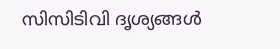സിസിടിവി ദൃശ്യങ്ങള്‍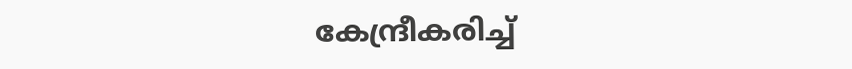കേന്ദ്രീകരിച്ച്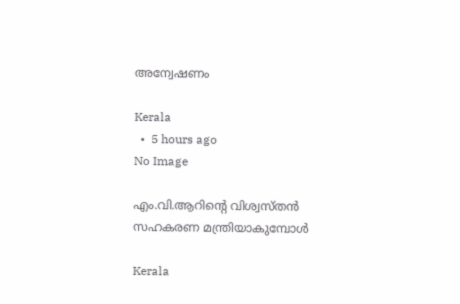അന്വേഷണം

Kerala
  •  5 hours ago
No Image

എം.വി.ആറിന്റെ വിശ്വസ്തൻ സഹകരണ മന്ത്രിയാകുമ്പോള്‍

Kerala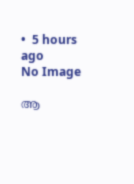•  5 hours ago
No Image

ആ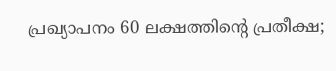പ്രഖ്യാപനം 60 ലക്ഷത്തിൻ്റെ പ്രതീക്ഷ;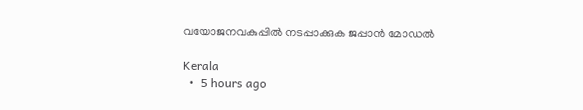വയോജനവകുപ്പിൽ നടപ്പാക്കുക ജപ്പാൻ മോഡൽ

Kerala
  •  5 hours ago